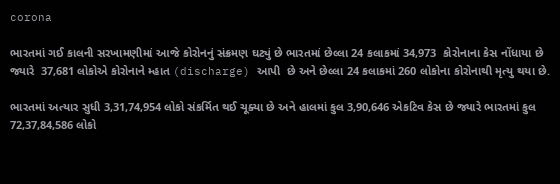corona

ભારતમાં ગઈ કાલની સરખામણીમાં આજે કોરોનનું સંક્રમણ ઘટ્યું છે ભારતમાં છેલ્લા 24 કલાકમાં 34,973  કોરોનાના કેસ નોંધાયા છે જ્યારે  37,681 લોકોએ કોરોનાને મ્હાત (discharge) આપી  છે અને છેલ્લા 24 કલાકમાં 260 લોકોના કોરોનાથી મૃત્યુ થયા છે.

ભારતમાં અત્યાર સુધી 3,31,74,954 લોકો સંકર્મિત થઈ ચૂક્યા છે અને હાલમાં કુલ 3,90,646 એકટિવ કેસ છે જ્યારે ભારતમાં કુલ 72,37,84,586 લોકો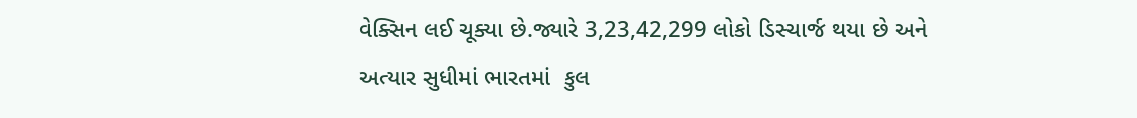વેક્સિન લઈ ચૂક્યા છે.જ્યારે 3,23,42,299 લોકો ડિસ્ચાર્જ થયા છે અને અત્યાર સુધીમાં ભારતમાં  કુલ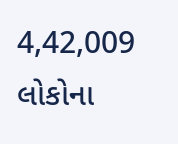4,42,009 લોકોના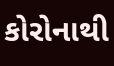કોરોનાથી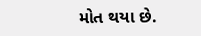મોત થયા છે.